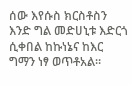ሰው እየሱስ ክርስቶስን እንድ ግል መድሀኒቱ እድርጎ ሲቀበል ከኩነኔና ከእር ግማን ነፃ ወጥቶአል።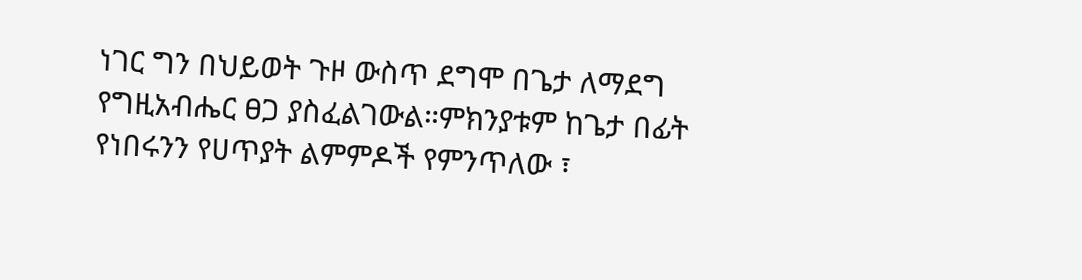ነገር ግን በህይወት ጉዞ ውስጥ ደግሞ በጌታ ለማደግ የግዚአብሔር ፀጋ ያስፈልገውል።ምክንያቱም ከጌታ በፊት የነበሩንን የሀጥያት ልምምዶች የምንጥለው ፣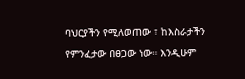ባህርያችን የሚለወጠው ፣ ከእስራታችን የምንፈታው በፀጋው ነው። እንዲሁም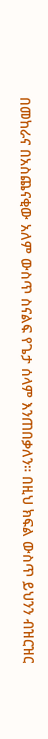በመከራና በአስጨናቂው አለም ውስጥ ስናልፍ የጌታ ሰላም እንጠበቃለን። በዚህ ክፍል ውስጥ ይህንን ብዝርዝር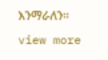እንማራለን።
view more